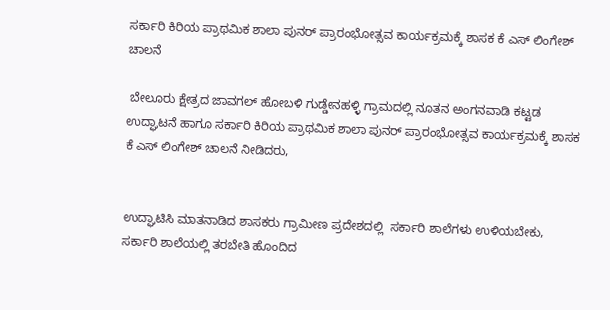ಸರ್ಕಾರಿ ಕಿರಿಯ ಪ್ರಾಥಮಿಕ ಶಾಲಾ ಪುನರ್ ಪ್ರಾರಂಭೋತ್ಸವ ಕಾರ್ಯಕ್ರಮಕ್ಕೆ ಶಾಸಕ ಕೆ ಎಸ್ ಲಿಂಗೇಶ್ ಚಾಲನೆ

 ಬೇಲೂರು ಕ್ಷೇತ್ರದ ಜಾವಗಲ್ ಹೋಬಳಿ ಗುಡ್ಡೇನಹಳ್ಳಿ ಗ್ರಾಮದಲ್ಲಿ ನೂತನ ಅಂಗನವಾಡಿ ಕಟ್ಟಡ ಉದ್ಘಾಟನೆ ಹಾಗೂ ಸರ್ಕಾರಿ ಕಿರಿಯ ಪ್ರಾಥಮಿಕ ಶಾಲಾ ಪುನರ್ ಪ್ರಾರಂಭೋತ್ಸವ ಕಾರ್ಯಕ್ರಮಕ್ಕೆ ಶಾಸಕ ಕೆ ಎಸ್ ಲಿಂಗೇಶ್ ಚಾಲನೆ ನೀಡಿದರು,


ಉದ್ಘಾಟಿಸಿ ಮಾತನಾಡಿದ ಶಾಸಕರು ಗ್ರಾಮೀಣ ಪ್ರದೇಶದಲ್ಲಿ  ಸರ್ಕಾರಿ ಶಾಲೆಗಳು ಉಳಿಯಬೇಕು, ಸರ್ಕಾರಿ ಶಾಲೆಯಲ್ಲಿ ತರಬೇತಿ ಹೊಂದಿದ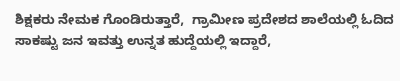ಶಿಕ್ಷಕರು ನೇಮಕ ಗೊಂಡಿರುತ್ತಾರೆ,  ಗ್ರಾಮೀಣ ಪ್ರದೇಶದ ಶಾಲೆಯಲ್ಲಿ ಓದಿದ ಸಾಕಷ್ಟು ಜನ ಇವತ್ತು ಉನ್ನತ ಹುದ್ದೆಯಲ್ಲಿ ಇದ್ದಾರೆ,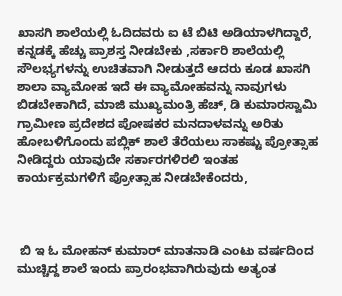ಖಾಸಗಿ ಶಾಲೆಯಲ್ಲಿ ಓದಿದವರು ಐ ಟೆ ಬಿಟಿ ಅಡಿಯಾಳಗಿದ್ದಾರೆ, ಕನ್ನಡಕ್ಕೆ ಹೆಚ್ಚು ಪ್ರಾಶಸ್ತ ನೀಡಬೇಕು ,ಸರ್ಕಾರಿ ಶಾಲೆಯಲ್ಲಿ    ಸೌಲಭ್ಯಗಳನ್ನು ಉಚಿತವಾಗಿ ನೀಡುತ್ತದೆ ಆದರು ಕೂಡ ಖಾಸಗಿ ಶಾಲಾ ವ್ಯಾಮೋಹ ಇದೆ ಈ ವ್ಯಾಮೋಹವನ್ನು ನಾವುಗಳು ಬಿಡಬೇಕಾಗಿದೆ, ಮಾಜಿ ಮುಖ್ಯಮಂತ್ರಿ ಹೆಚ್, ಡಿ ಕುಮಾರಸ್ವಾಮಿ ಗ್ರಾಮೀಣ ಪ್ರದೇಶದ ಪೋಷಕರ ಮನದಾಳವನ್ನು ಅರಿತು ಹೋಬಳಿಗೊಂದು ಪಬ್ಲಿಕ್‌ ಶಾಲೆ ತೆರೆಯಲು ಸಾಕಷ್ಟು ಪ್ರೋತ್ಸಾಹ ನೀಡಿದ್ದರು ಯಾವುದೇ ಸರ್ಕಾರಗಳಿರಲಿ ಇಂತಹ ಕಾರ್ಯಕ್ರಮಗಳಿಗೆ ಪ್ರೋತ್ಸಾಹ ನೀಡಬೇಕೆಂದರು,



 ಬಿ ಇ ಓ ಮೋಹನ್ ಕುಮಾರ್ ಮಾತನಾಡಿ ಎಂಟು ವರ್ಷದಿಂದ ಮುಚ್ಚಿದ್ದ ಶಾಲೆ ಇಂದು ಪ್ರಾರಂಭವಾಗಿರುವುದು ಅತ್ಯಂತ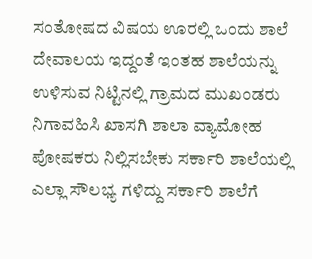ಸಂತೋಷದ ವಿಷಯ ಊರಲ್ಲಿ ಒಂದು ಶಾಲೆ ದೇವಾಲಯ ಇದ್ದಂತೆ ಇಂತಹ ಶಾಲೆಯನ್ನು ಉಳಿಸುವ ನಿಟ್ಟಿನಲ್ಲಿ ಗ್ರಾಮದ ಮುಖಂಡರು ನಿಗಾವಹಿಸಿ ಖಾಸಗಿ ಶಾಲಾ ವ್ಯಾಮೋಹ ಪೋಷಕರು ನಿಲ್ಲಿಸಬೇಕು ಸರ್ಕಾರಿ ಶಾಲೆಯಲ್ಲಿ ಎಲ್ಲಾ ಸೌಲಭ್ಯ ಗಳಿದ್ದು ಸರ್ಕಾರಿ ಶಾಲೆಗೆ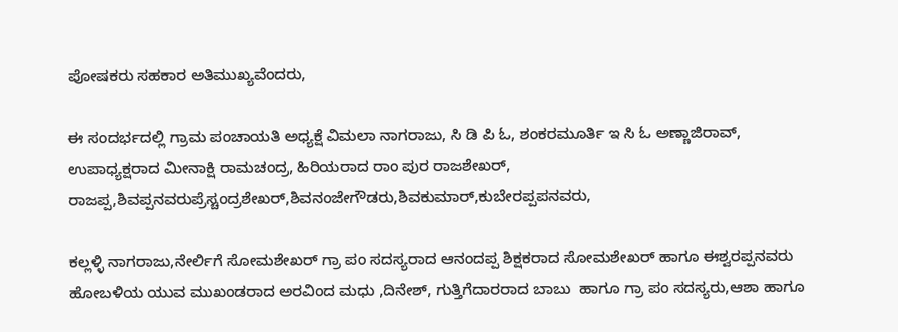ಪೋಷಕರು ಸಹಕಾರ ಅತಿಮುಖ್ಯವೆಂದರು,

ಈ ಸಂದರ್ಭದಲ್ಲಿ ಗ್ರಾಮ ಪಂಚಾಯತಿ ಅಧ್ಯಕ್ಷೆ ವಿಮಲಾ ನಾಗರಾಜು, ಸಿ ಡಿ ಪಿ ಓ, ಶಂಕರಮೂರ್ತಿ ಇ ಸಿ ಓ ಅಣ್ಣಾಜಿರಾವ್, ಉಪಾಧ್ಯಕ್ಷರಾದ ಮೀನಾಕ್ಷಿ ರಾಮಚಂದ್ರ, ಹಿರಿಯರಾದ ರಾಂ ಪುರ ರಾಜಶೇಖರ್, ರಾಜಪ್ಪ,ಶಿವಪ್ಪನವರುಪ್ರೆಸ್ಚಂದ್ರಶೇಖರ್,ಶಿವನಂಜೇಗೌಡರು,ಶಿವಕುಮಾರ್,ಕುಬೇರಪ್ಪಪನವರು,

ಕಲ್ಲಳ್ಳಿ ನಾಗರಾಜು,ನೇರ್ಲಿಗೆ ಸೋಮಶೇಖರ್ ಗ್ರಾ ಪಂ ಸದಸ್ಯರಾದ ಆನಂದಪ್ಪ ಶಿಕ್ಷಕರಾದ ಸೋಮಶೇಖರ್ ಹಾಗೂ ಈಶ್ವರಪ್ಪನವರು ಹೋಬಳಿಯ ಯುವ ಮುಖಂಡರಾದ ಅರವಿಂದ ಮಧು ,ದಿನೇಶ್, ಗುತ್ತಿಗೆದಾರರಾದ ಬಾಬು  ಹಾಗೂ ಗ್ರಾ ಪಂ ಸದಸ್ಯರು,ಆಶಾ ಹಾಗೂ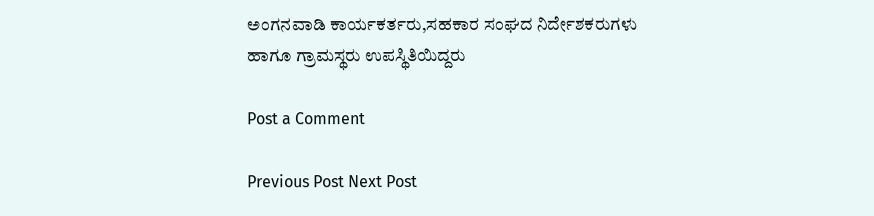ಅಂಗನವಾಡಿ ಕಾರ್ಯಕರ್ತರು,ಸಹಕಾರ ಸಂಘದ ನಿರ್ದೇಶಕರುಗಳು ಹಾಗೂ ಗ್ರಾಮಸ್ಥರು ಉಪಸ್ಥಿತಿಯಿದ್ದರು

Post a Comment

Previous Post Next Post